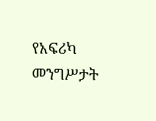የአፍሪካ መንግሥታት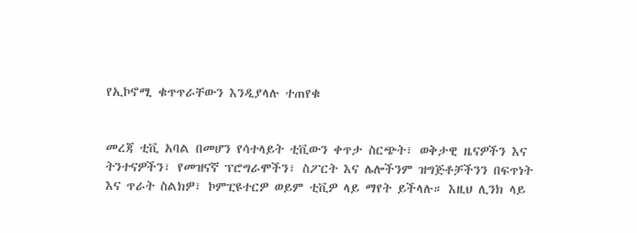የኢኮኖሚ ቁጥጥራቸውን እንዲያላሉ ተጠየቁ


መረጃ ቲቪ አባል በመሆን የሳተላይት ቲቪውን ቀጥታ ስርጭት፣ ወቅታዊ ዜናዎችን እና ትንተናዎችን፣ የመዝናኛ ፕሮግራሞችን፣ ስፖርት እና ሌሎችንም ዝግጅቶቻችንን በፍጥነት እና ጥራት ስልክዎ፣ ኮምፒዩተርዎ ወይም ቲቪዎ ላይ ማየት ይችላሉ። እዚህ ሊንክ ላይ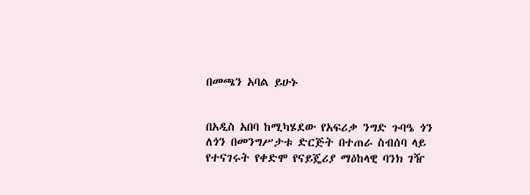በመጫን አባል ይሁኑ


በአዲስ አበባ ከሚካሄደው የአፍሪቃ ንግድ ጉባዔ ጎን ለጎን በመንግሥታቱ ድርጅት በተጠራ ስብሰባ ላይ የተናገሩት የቀድሞ የናይጄሪያ ማዕከላዊ ባንክ ገዥ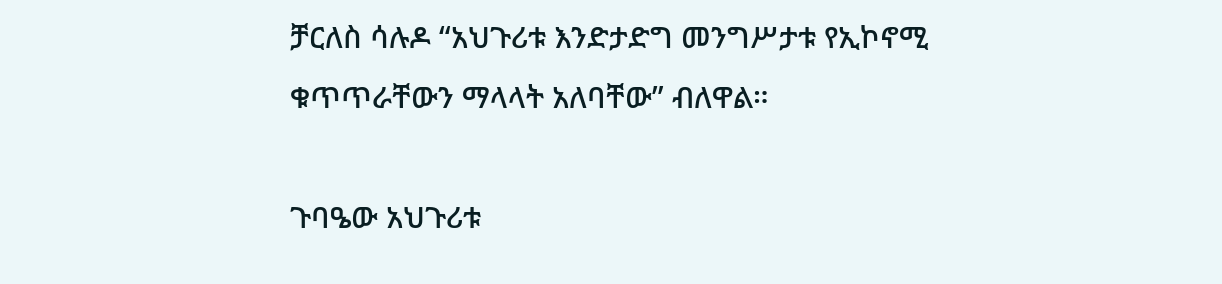ቻርለስ ሳሉዶ “አህጉሪቱ እንድታድግ መንግሥታቱ የኢኮኖሚ ቁጥጥራቸውን ማላላት አለባቸው” ብለዋል።

ጉባዔው አህጉሪቱ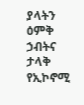ያላትን ዕምቅ ኃብትና ታላቅ የኢኮኖሚ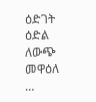ዕድገት ዕድል ለውጭ መዋዕለ …